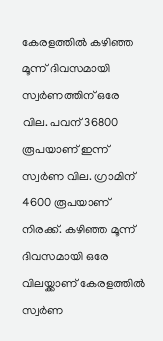കേരളത്തിൽ കഴിഞ്ഞ മൂന്ന് ദിവസമായി സ്വർണത്തിന് ഒരേ വില. പവന് 36800 രൂപയാണ് ഇന്ന് സ്വർണ വില. ഗ്രാമിന് 4600 രൂപയാണ് നിരക്ക്. കഴിഞ്ഞ മൂന്ന് ദിവസമായി ഒരേ വിലയ്ക്കാണ് കേരളത്തിൽ സ്വർണ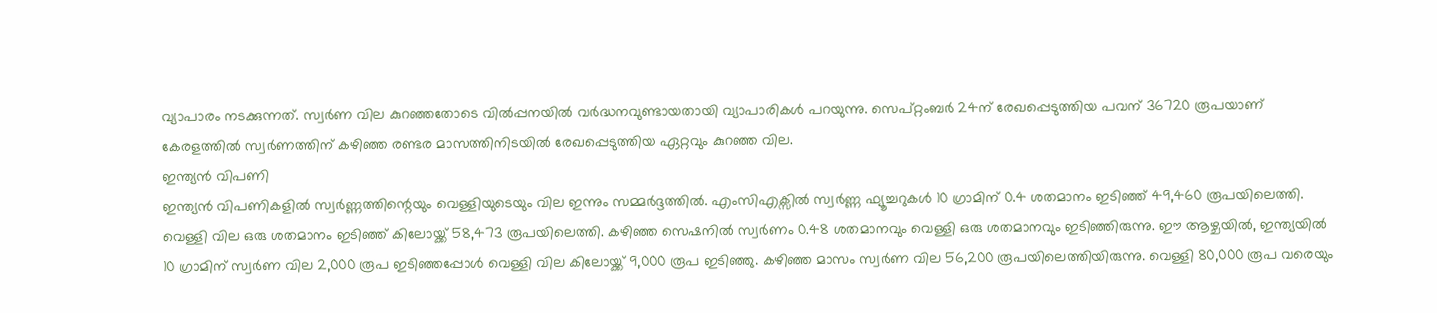വ്യാപാരം നടക്കുന്നത്. സ്വർണ വില കുറഞ്ഞതോടെ വിൽപ്പനയിൽ വർദ്ധനവുണ്ടായതായി വ്യാപാരികൾ പറയുന്നു. സെപ്റ്റംബർ 24ന് രേഖപ്പെടുത്തിയ പവന് 36720 രൂപയാണ് കേരളത്തിൽ സ്വർണത്തിന് കഴിഞ്ഞ രണ്ടര മാസത്തിനിടയിൽ രേഖപ്പെടുത്തിയ ഏറ്റവും കുറഞ്ഞ വില.
ഇന്ത്യൻ വിപണി
ഇന്ത്യൻ വിപണികളിൽ സ്വർണ്ണത്തിന്റെയും വെള്ളിയുടെയും വില ഇന്നും സമ്മർദ്ദത്തിൽ. എംസിഎക്സിൽ സ്വർണ്ണ ഫ്യൂച്ചറുകൾ 10 ഗ്രാമിന് 0.4 ശതമാനം ഇടിഞ്ഞ് 49,460 രൂപയിലെത്തി. വെള്ളി വില ഒരു ശതമാനം ഇടിഞ്ഞ് കിലോയ്ക്ക് 58,473 രൂപയിലെത്തി. കഴിഞ്ഞ സെഷനിൽ സ്വർണം 0.48 ശതമാനവും വെള്ളി ഒരു ശതമാനവും ഇടിഞ്ഞിരുന്നു. ഈ ആഴ്ചയിൽ, ഇന്ത്യയിൽ 10 ഗ്രാമിന് സ്വർണ വില 2,000 രൂപ ഇടിഞ്ഞപ്പോൾ വെള്ളി വില കിലോയ്ക്ക് 9,000 രൂപ ഇടിഞ്ഞു. കഴിഞ്ഞ മാസം സ്വർണ വില 56,200 രൂപയിലെത്തിയിരുന്നു. വെള്ളി 80,000 രൂപ വരെയും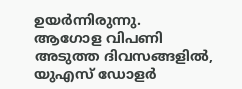ഉയർന്നിരുന്നു.
ആഗോള വിപണി
അടുത്ത ദിവസങ്ങളിൽ, യുഎസ് ഡോളർ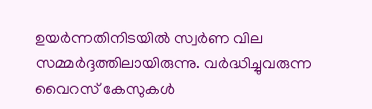ഉയർന്നതിനിടയിൽ സ്വർണ വില സമ്മർദ്ദത്തിലായിരുന്നു. വർദ്ധിച്ചുവരുന്ന വൈറസ് കേസുകൾ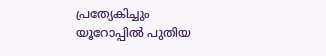പ്രത്യേകിച്ചും യൂറോപ്പിൽ പുതിയ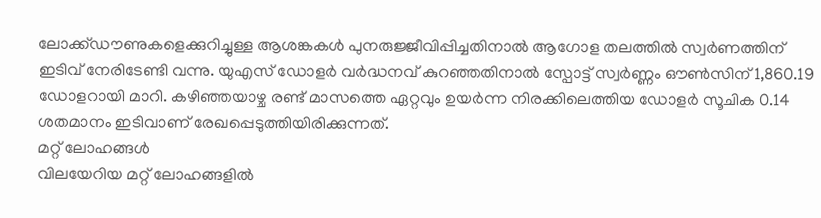ലോക്ക്ഡൗണുകളെക്കുറിച്ചുള്ള ആശങ്കകൾ പുനരുജ്ജീവിപ്പിച്ചതിനാൽ ആഗോള തലത്തിൽ സ്വർണത്തിന് ഇടിവ് നേരിടേണ്ടി വന്നു. യുഎസ് ഡോളർ വർദ്ധനവ് കുറഞ്ഞതിനാൽ സ്പോട്ട് സ്വർണ്ണം ഔൺസിന് 1,860.19 ഡോളറായി മാറി. കഴിഞ്ഞയാഴ്ച രണ്ട് മാസത്തെ ഏറ്റവും ഉയർന്ന നിരക്കിലെത്തിയ ഡോളർ സൂചിക 0.14 ശതമാനം ഇടിവാണ് രേഖപ്പെടുത്തിയിരിക്കുന്നത്.
മറ്റ് ലോഹങ്ങൾ
വിലയേറിയ മറ്റ് ലോഹങ്ങളിൽ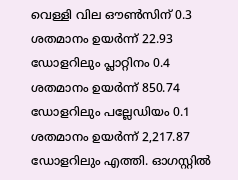വെള്ളി വില ഔൺസിന് 0.3 ശതമാനം ഉയർന്ന് 22.93 ഡോളറിലും പ്ലാറ്റിനം 0.4 ശതമാനം ഉയർന്ന് 850.74 ഡോളറിലും പല്ലേഡിയം 0.1 ശതമാനം ഉയർന്ന് 2,217.87 ഡോളറിലും എത്തി. ഓഗസ്റ്റിൽ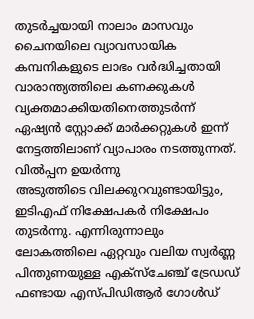തുടർച്ചയായി നാലാം മാസവും ചൈനയിലെ വ്യാവസായിക കമ്പനികളുടെ ലാഭം വർദ്ധിച്ചതായി വാരാന്ത്യത്തിലെ കണക്കുകൾ വ്യക്തമാക്കിയതിനെത്തുടർന്ന് ഏഷ്യൻ സ്റ്റോക്ക് മാർക്കറ്റുകൾ ഇന്ന് നേട്ടത്തിലാണ് വ്യാപാരം നടത്തുന്നത്.
വിൽപ്പന ഉയർന്നു
അടുത്തിടെ വിലക്കുറവുണ്ടായിട്ടും, ഇടിഎഫ് നിക്ഷേപകർ നിക്ഷേപം തുടർന്നു. എന്നിരുന്നാലും ലോകത്തിലെ ഏറ്റവും വലിയ സ്വർണ്ണ പിന്തുണയുള്ള എക്സ്ചേഞ്ച് ട്രേഡഡ് ഫണ്ടായ എസ്പിഡിആർ ഗോൾഡ്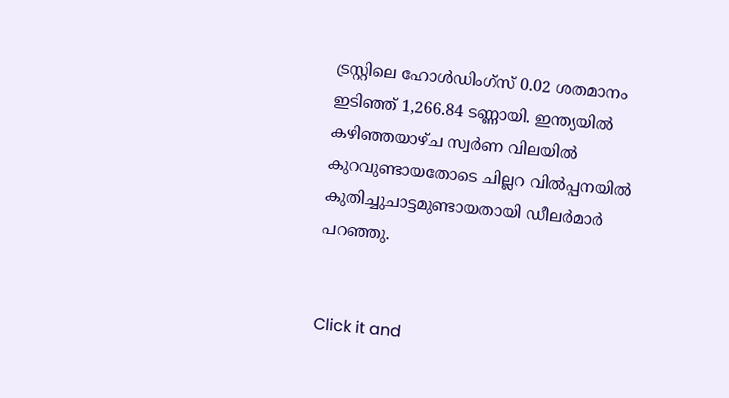ട്രസ്റ്റിലെ ഹോൾഡിംഗ്സ് 0.02 ശതമാനം ഇടിഞ്ഞ് 1,266.84 ടണ്ണായി. ഇന്ത്യയിൽ കഴിഞ്ഞയാഴ്ച സ്വർണ വിലയിൽ കുറവുണ്ടായതോടെ ചില്ലറ വിൽപ്പനയിൽ കുതിച്ചുചാട്ടമുണ്ടായതായി ഡീലർമാർ പറഞ്ഞു.


Click it and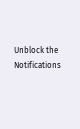Unblock the Notifications